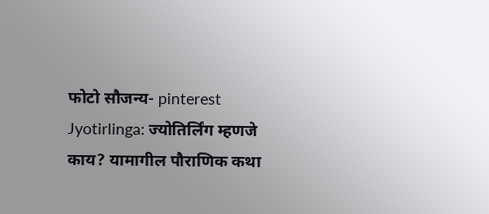फोटो सौजन्य- pinterest
Jyotirlinga: ज्योतिर्लिंग म्हणजे काय? यामागील पौराणिक कथा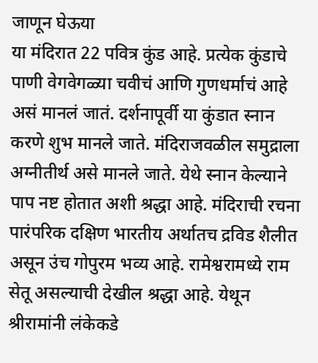जाणून घेऊया
या मंदिरात 22 पवित्र कुंड आहे. प्रत्येक कुंडाचे पाणी वेगवेगळ्या चवीचं आणि गुणधर्माचं आहे असं मानलं जातं. दर्शनापूर्वी या कुंडात स्नान करणे शुभ मानले जाते. मंदिराजवळील समुद्राला अग्नीतीर्थ असे मानले जाते. येथे स्नान केल्याने पाप नष्ट होतात अशी श्रद्धा आहे. मंदिराची रचना पारंपरिक दक्षिण भारतीय अर्थातच द्रविड शैलीत असून उंच गोपुरम भव्य आहे. रामेश्वरामध्ये राम सेतू असल्याची देखील श्रद्धा आहे. येथून श्रीरामांनी लंकेकडे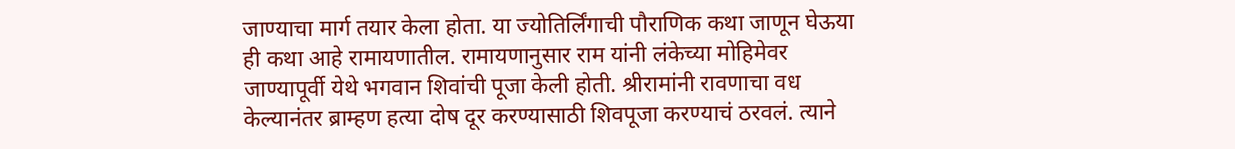जाण्याचा मार्ग तयार केला होता. या ज्योतिर्लिंगाची पौराणिक कथा जाणून घेऊया
ही कथा आहे रामायणातील. रामायणानुसार राम यांनी लंकेच्या मोहिमेवर जाण्यापूर्वी येथे भगवान शिवांची पूजा केली होती. श्रीरामांनी रावणाचा वध केल्यानंतर ब्राम्हण हत्या दोष दूर करण्यासाठी शिवपूजा करण्याचं ठरवलं. त्याने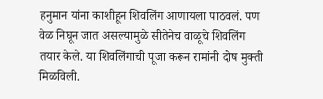हनुमान यांना काशीहून शिवलिंग आणायला पाठवलं. पण वेळ निघून जात असल्यामुळे सीतेनेच वाळूचे शिवलिंग तयार केले. या शिवलिंगाची पूजा करून रामांनी दोष मुक्ती मिळविली.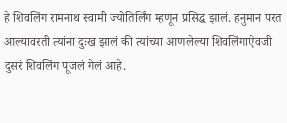हे शिवलिंग रामनाथ स्वामी ज्योतिर्लिंग म्हणून प्रसिद्ध झालं. हनुमान परत आल्यावरती त्यांना दुःख झालं की त्यांच्या आणलेल्या शिवलिंगाऐवजी दुसरं शिवलिंग पूजलं गेलं आहे.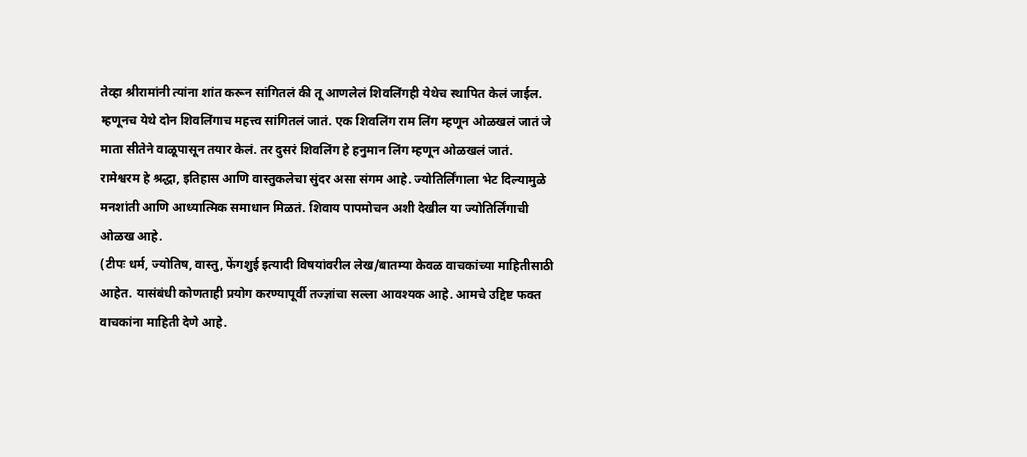तेव्हा श्रीरामांनी त्यांना शांत करून सांगितलं की तू आणलेलं शिवलिंगही येथेच स्थापित केलं जाईल. म्हणूनच येथे दोन शिवलिंगाच महत्त्व सांगितलं जातं. एक शिवलिंग राम लिंग म्हणून ओळखलं जातं जे माता सीतेने वाळूपासून तयार केलं. तर दुसरं शिवलिंग हे हनुमान लिंग म्हणून ओळखलं जातं.
रामेश्वरम हे श्रद्धा, इतिहास आणि वास्तुकलेचा सुंदर असा संगम आहे. ज्योतिर्लिंगाला भेट दिल्यामुळे मनशांती आणि आध्यात्मिक समाधान मिळतं. शिवाय पापमोचन अशी देखील या ज्योतिर्लिंगाची ओळख आहे.
(टीपः धर्म, ज्योतिष, वास्तु, फेंगशुई इत्यादी विषयांवरील लेख/बातम्या केवळ वाचकांच्या माहितीसाठी आहेत. यासंबंधी कोणताही प्रयोग करण्यापूर्वी तज्ज्ञांचा सल्ला आवश्यक आहे. आमचे उद्दिष्ट फक्त वाचकांना माहिती देणे आहे.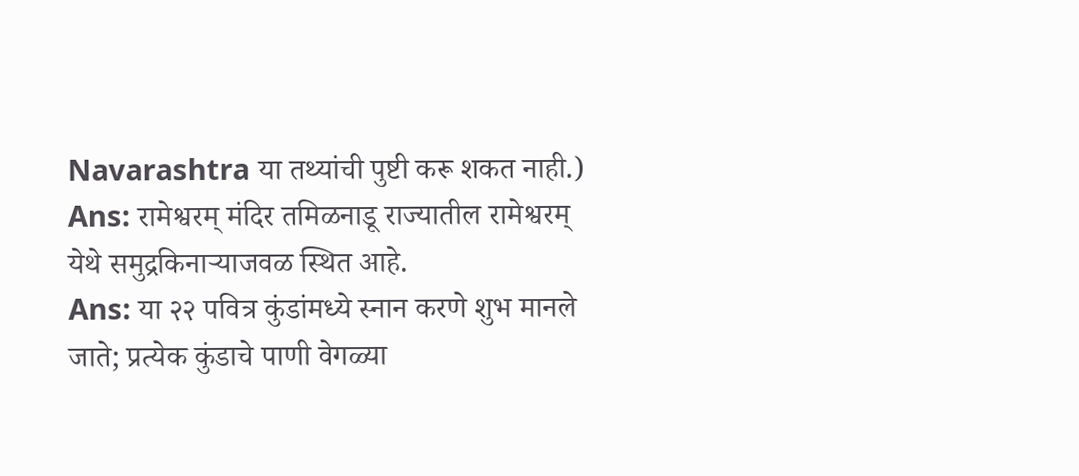Navarashtra या तथ्यांची पुष्टी करू शकत नाही.)
Ans: रामेश्वरम् मंदिर तमिळनाडू राज्यातील रामेश्वरम् येथे समुद्रकिनाऱ्याजवळ स्थित आहे.
Ans: या २२ पवित्र कुंडांमध्ये स्नान करणे शुभ मानले जाते; प्रत्येक कुंडाचे पाणी वेगळ्या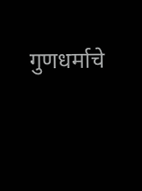गुणधर्माचे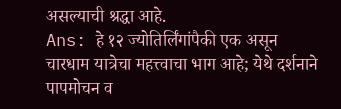असल्याची श्रद्धा आहे.
Ans: हे १२ ज्योतिर्लिंगांपैकी एक असून चारधाम यात्रेचा महत्त्वाचा भाग आहे; येथे दर्शनाने पापमोचन व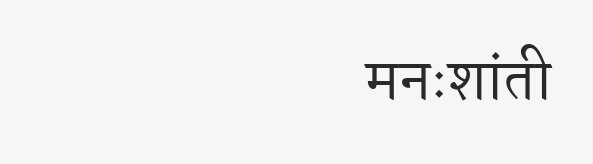मनःशांती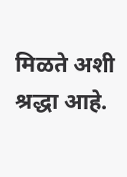मिळते अशी श्रद्धा आहे.